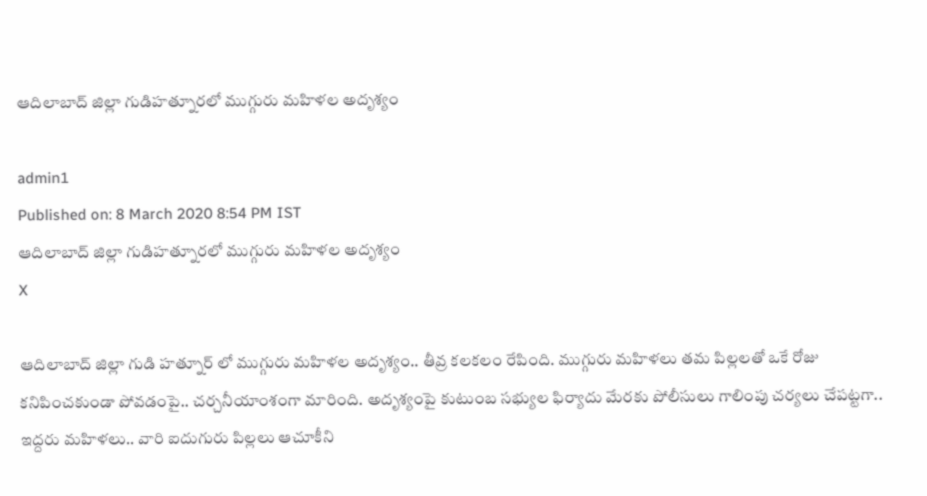ఆదిలాబాద్ జిల్లా గుడిహత్నూరలో ముగ్గురు మహిళల అదృశ్యం

admin1
Published on: 8 March 2020 8:54 PM IST
ఆదిలాబాద్ జిల్లా గుడిహత్నూరలో ముగ్గురు మహిళల అదృశ్యం
X

ఆదిలాబాద్ జిల్లా గుడి హత్నూర్ లో ముగ్గురు మహిళల అదృశ్యం.. తీవ్ర కలకలం రేపింది. ముగ్గురు మహిళలు తమ పిల్లలతో ఒకే రోజు కనిపించకుండా పోవడంపై.. చర్చనీయాంశంగా మారింది. అదృశ్యంపై కుటుంబ సభ్యుల ఫిర్యాదు మేరకు పోలీసులు గాలింపు చర్యలు చేపట్టగా.. ఇద్దరు మహిళలు.. వారి ఐదుగురు పిల్లలు ఆచూకీని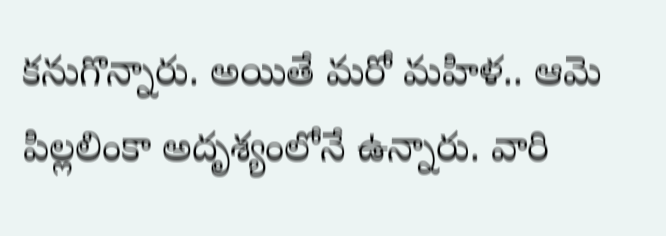కనుగొన్నారు. అయితే మరో మహిళ.. ఆమె పిల్లలింకా అదృశ్యంలోనే ఉన్నారు. వారి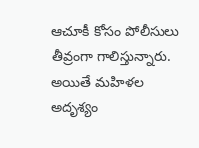ఆచూకీ కోసం పోలీసులు తీవ్రంగా గాలిస్తున్నారు. అయితే మహిళల అదృశ్యం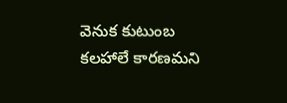వెనుక కుటుంబ కలహాలే కారణమని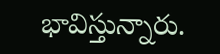భావిస్తున్నారు.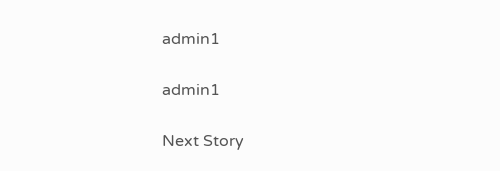admin1

admin1

Next Story